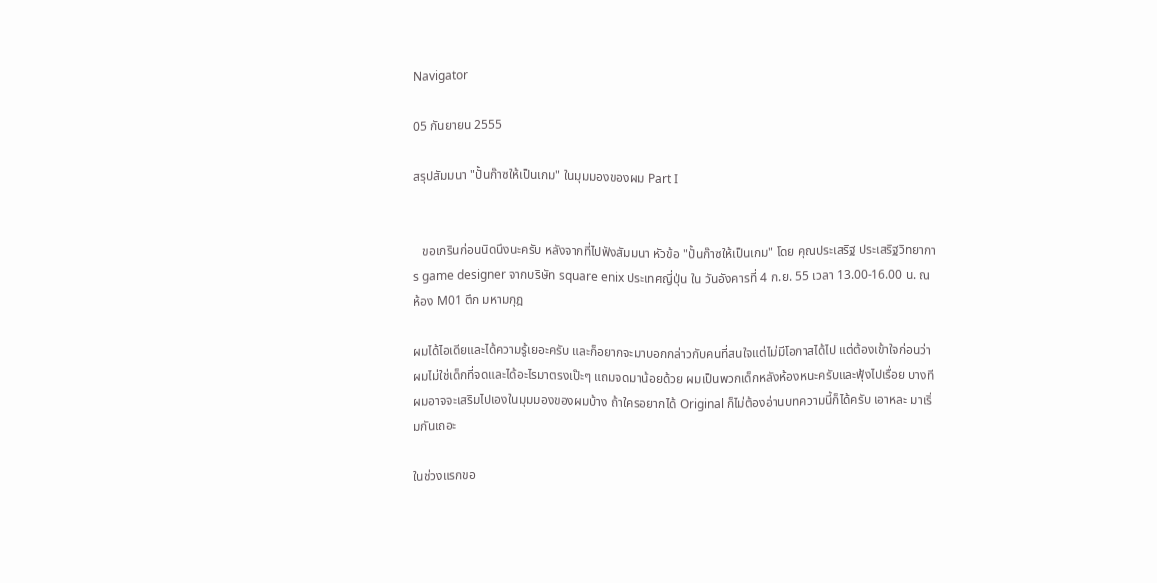Navigator

05 กันยายน 2555

สรุปสัมมนา "ปั้นก๊าซให้เป็นเกม" ในมุมมองของผม Part I


   ขอเกรินก่อนนิดนึงนะครับ หลังจากที่ไปฟังสัมมนา หัวข้อ "ปั้นก๊าซให้เป็นเกม" โดย คุณประเสริฐ ประเสริฐวิทยาการ game designer จากบริษัท square enix ประเทศญี่ปุ่น ใน วันอังคารที่ 4 ก.ย. 55 เวลา 13.00-16.00 น. ณ ห้อง M01 ตึก มหามกุฎ

ผมได้ไอเดียและได้ความรู้เยอะครับ และก็อยากจะมาบอกกล่าวกับคนที่สนใจแต่ไม่มีโอกาสได้ไป แต่ต้องเข้าใจก่อนว่าผมไม่ใช่เด็กที่จดและได้อะไรมาตรงเป๊ะๆ แถมจดมาน้อยด้วย ผมเป็นพวกเด็กหลังห้องหนะครับและฟุ้งไปเรื่อย บางทีผมอาจจะเสริมไปเองในมุมมองของผมบ้าง ถ้าใครอยากได้ Original ก็ไม่ต้องอ่านบทความนี้ก็ได้ครับ เอาหละ มาเริ่มกันเถอะ

ในช่วงแรกขอ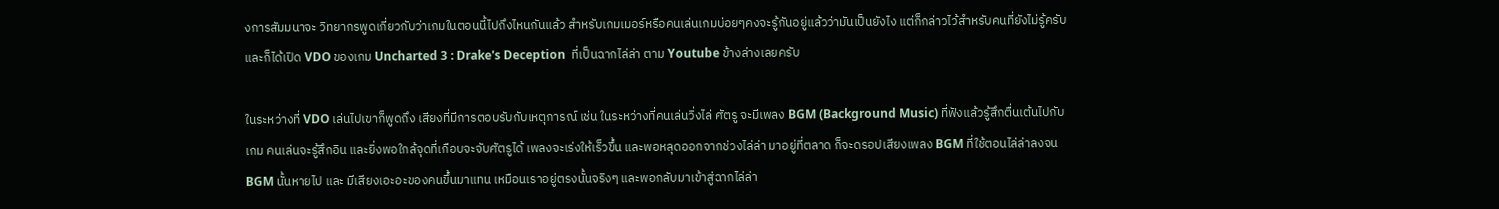งการสัมมนาจะ วิทยากรพูดเกี่ยวกับว่าเกมในตอนนี้ไปถึงไหนกันแล้ว สำหรับเกมเมอร์หรือคนเล่นเกมบ่อยๆคงจะรู้กันอยู่แล้วว่ามันเป็นยังไง แต่ก็กล่าวไว้สำหรับคนที่ยังไม่รู้ครับ และก็ได้เปิด VDO ของเกม Uncharted 3 : Drake's Deception  ที่เป็นฉากไล่ล่า ตาม Youtube ข้างล่างเลยครับ

ในระหว่างที่ VDO เล่นไปเขาก็พูดถึง เสียงที่มีการตอบรับกับเหตุการณ์ เช่น ในระหว่างที่คนเล่นวิ่งไล่ ศัตรู จะมีเพลง BGM (Background Music) ที่ฟังแล้วรู้สึกตื่นเต้นไปกับเกม คนเล่นจะรู้สึกอิน และยิ่งพอใกล้จุดที่เกือบจะจับศัตรูได้ เพลงจะเร่งให้เร็วขึ้น และพอหลุดออกจากช่วงไล่ล่า มาอยู่ที่ตลาด ก็จะดรอปเสียงเพลง BGM ที่ใช้ตอนไล่ล่าลงจน BGM นั้นหายไป และ มีเสียงเอะอะของคนขึ้นมาแทน เหมือนเราอยู่ตรงนั้นจริงๆ และพอกลับมาเข้าสู่ฉากไล่ล่า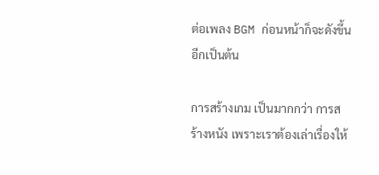ต่อเพลง BGM ก่อนหน้าก็จะดังขึ้นอีกเป็นต้น

การสร้างเกม เป็นมากกว่า การสร้างหนัง เพราะเราต้องเล่าเรื่องให้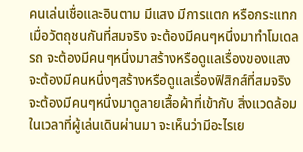คนเล่นเชื่อและอินตาม มีแสง มีการแตก หรือกระแทกเมื่อวัตถุชนกันที่สมจริง จะต้องมีคนๆหนึ่งมาทำโมเดลรถ จะต้องมีคนๆหนึ่งมาสร้างหรือดูแลเรื่องของแสง จะต้องมีคนหนึ่งๆสร้างหรือดูแลเรื่องฟิสิกส์ที่สมจริง จะต้องมีคนๆหนึ่งมาดูลายเสื้อผ้าที่เข้ากับ สิ่งแวดล้อมในเวลาที่ผู้เล่นเดินผ่านมา จะเห็นว่ามีอะไรเย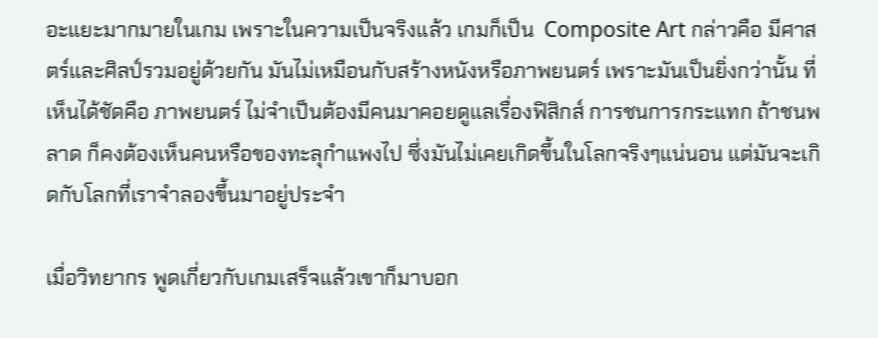อะแยะมากมายในเกม เพราะในความเป็นจริงแล้ว เกมก็เป็น  Composite Art กล่าวคือ มีศาสตร์และศิลป์รวมอยู่ด้วยกัน มันไม่เหมือนกับสร้างหนังหรือภาพยนตร์ เพราะมันเป็นยิ่งกว่านั้น ที่เห็นได้ชัดคือ ภาพยนตร์ ไม่จำเป็นต้องมีคนมาคอยดูแลเรื่องฟิสิกส์ การชนการกระแทก ถ้าชนพลาด ก็คงต้องเห็นคนหรือของทะลุกำแพงไป ซึ่งมันไม่เคยเกิดขึ้นในโลกจริงๆแน่นอน แต่มันจะเกิดกับโลกที่เราจำลองขึ้นมาอยู่ประจำ

เมื่อวิทยากร พูดเกี่ยวกับเกมเสร็จแล้วเขาก็มาบอก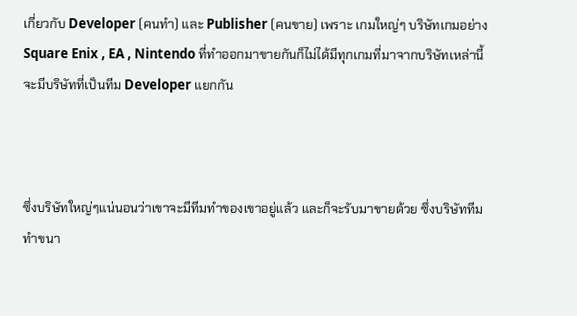เกี่ยวกับ Developer (คนทำ) และ Publisher (คนขาย) เพราะ เกมใหญ่ๆ บริษัทเกมอย่าง Square Enix , EA , Nintendo ที่ทำออกมาขายกันก็ไม่ได้มีทุกเกมที่มาจากบริษัทเหล่านี้ จะมีบริษัทที่เป็นทีม Developer แยกกัน



ซึ่งบริษัทใหญ่ๆแน่นอนว่าเขาจะมีทีมทำของเขาอยู่แล้ว และก็จะรับมาขายด้วย ซึ่งบริษัททีมทำขนา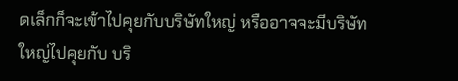ดเล็กก็จะเข้าไปคุยกับบริษัทใหญ่ หรืออาจจะมีบริษัทใหญ่ไปคุยกับ บริ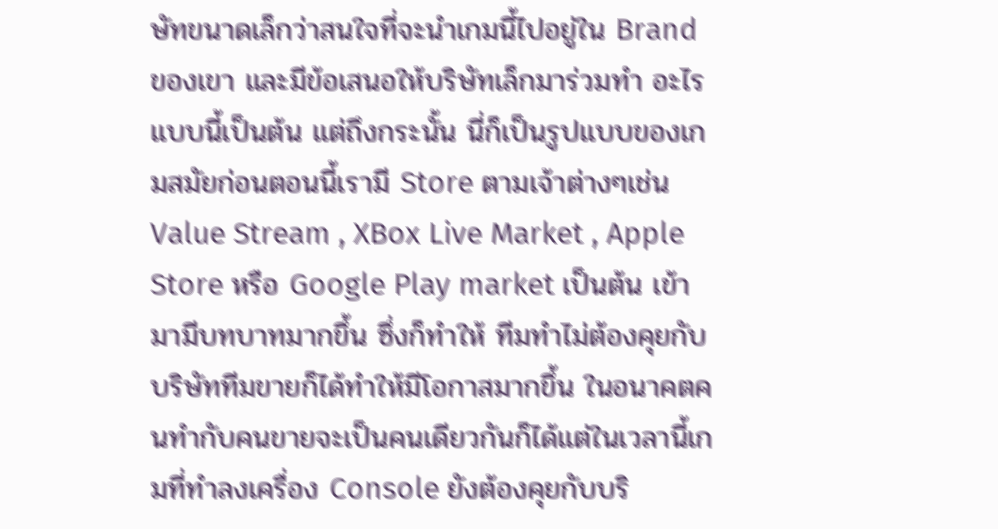ษัทขนาดเล็กว่าสนใจที่จะนำเกมนี้ไปอยู่ใน Brand ของเขา และมีข้อเสนอให้บริษัทเล็กมาร่วมทำ อะไรแบบนี้เป็นต้น แต่ถึงกระนั้น นี่ก็เป็นรูปแบบของเกมสมัยก่อนตอนนี้เรามี Store ตามเจ้าต่างๆเช่น Value Stream , XBox Live Market , Apple Store หรือ Google Play market เป็นต้น เข้ามามีบทบาทมากขึ้น ซึ่งก็ทำให้ ทีมทำไม่ต้องคุยกับ บริษัททีมขายก็ได้ทำให้มีโอกาสมากขึ้น ในอนาคตคนทำกับคนขายจะเป็นคนเดียวกันก็ได้แต่ในเวลานี้เกมที่ทำลงเครื่อง Console ยังต้องคุยกับบริ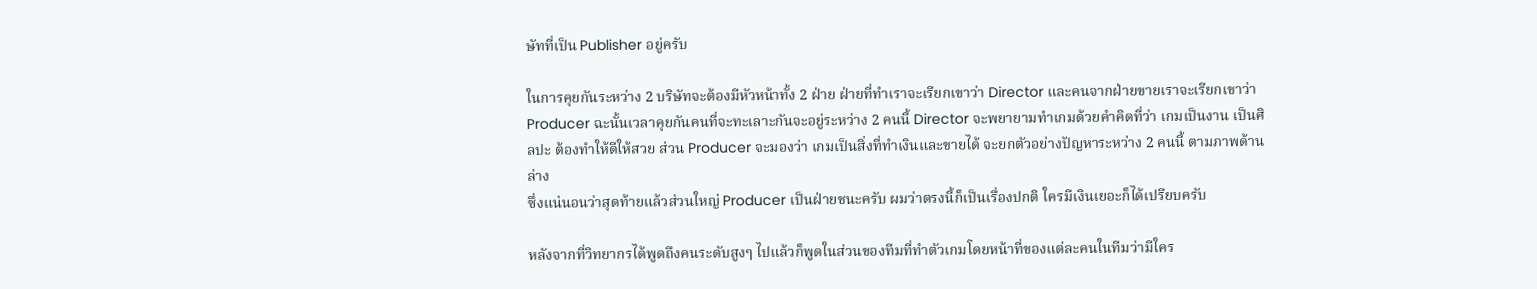ษัทที่เป็น Publisher อยู่ครับ

ในการคุยกันระหว่าง 2 บริษัทจะต้องมีหัวหน้าทั้ง 2 ฝ่าย ฝ่ายที่ทำเราจะเรียกเขาว่า Director และคนจากฝ่ายขายเราจะเรียกเขาว่า Producer ฉะนั้นเวลาคุยกันคนที่จะทะเลาะกันจะอยู่ระหว่าง 2 คนนี้ Director จะพยายามทำเกมด้วยคำคิดที่ว่า เกมเป็นงาน เป็นศิลปะ ต้องทำให้ดีให้สวย ส่วน Producer จะมองว่า เกมเป็นสิ่งที่ทำเงินและขายได้ จะยกตัวอย่างปัญหาระหว่าง 2 คนนี้ ตามภาพด้านล่าง
ซึ่งแน่นอนว่าสุดท้ายแล้วส่วนใหญ่ Producer เป็นฝ่ายชนะครับ ผมว่าตรงนี้ก็เป็นเรื่องปกติ ใครมีเงินเยอะก็ได้เปรียบครับ

หลังจากที่วิทยากรได้พูดถึงคนระดับสูงๆ ไปแล้วก็พูดในส่วนของทีมที่ทำตัวเกมโดยหน้าที่ของแต่ละคนในทีมว่ามีใคร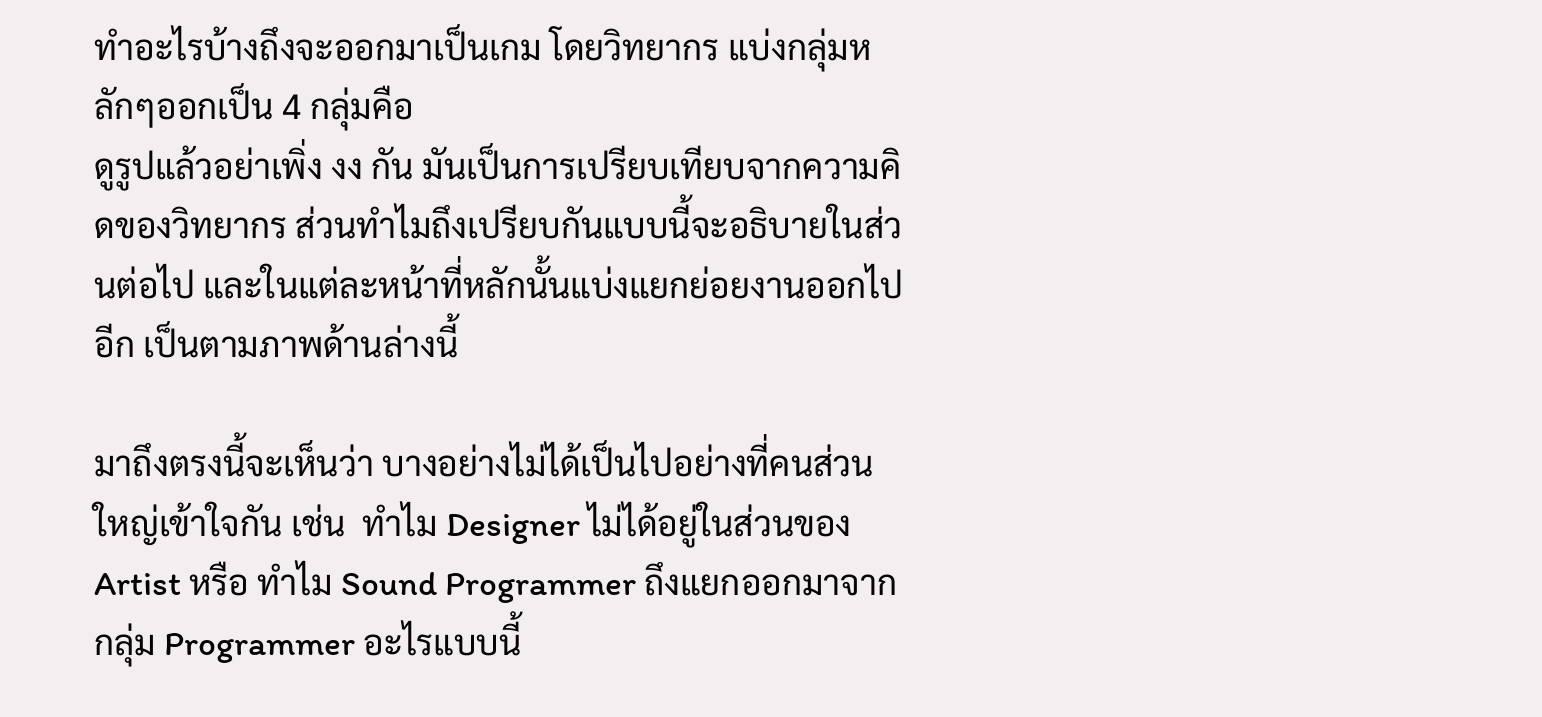ทำอะไรบ้างถึงจะออกมาเป็นเกม โดยวิทยากร แบ่งกลุ่มหลักๆออกเป็น 4 กลุ่มคือ
ดูรูปแล้วอย่าเพิ่ง งง กัน มันเป็นการเปรียบเทียบจากความคิดของวิทยากร ส่วนทำไมถึงเปรียบกันแบบนี้จะอธิบายในส่วนต่อไป และในแต่ละหน้าที่หลักนั้นแบ่งแยกย่อยงานออกไปอีก เป็นตามภาพด้านล่างนี้

มาถึงตรงนี้จะเห็นว่า บางอย่างไม่ได้เป็นไปอย่างที่คนส่วนใหญ่เข้าใจกัน เช่น  ทำไม Designer ไม่ได้อยู่ในส่วนของ Artist หรือ ทำไม Sound Programmer ถึงแยกออกมาจากกลุ่ม Programmer อะไรแบบนี้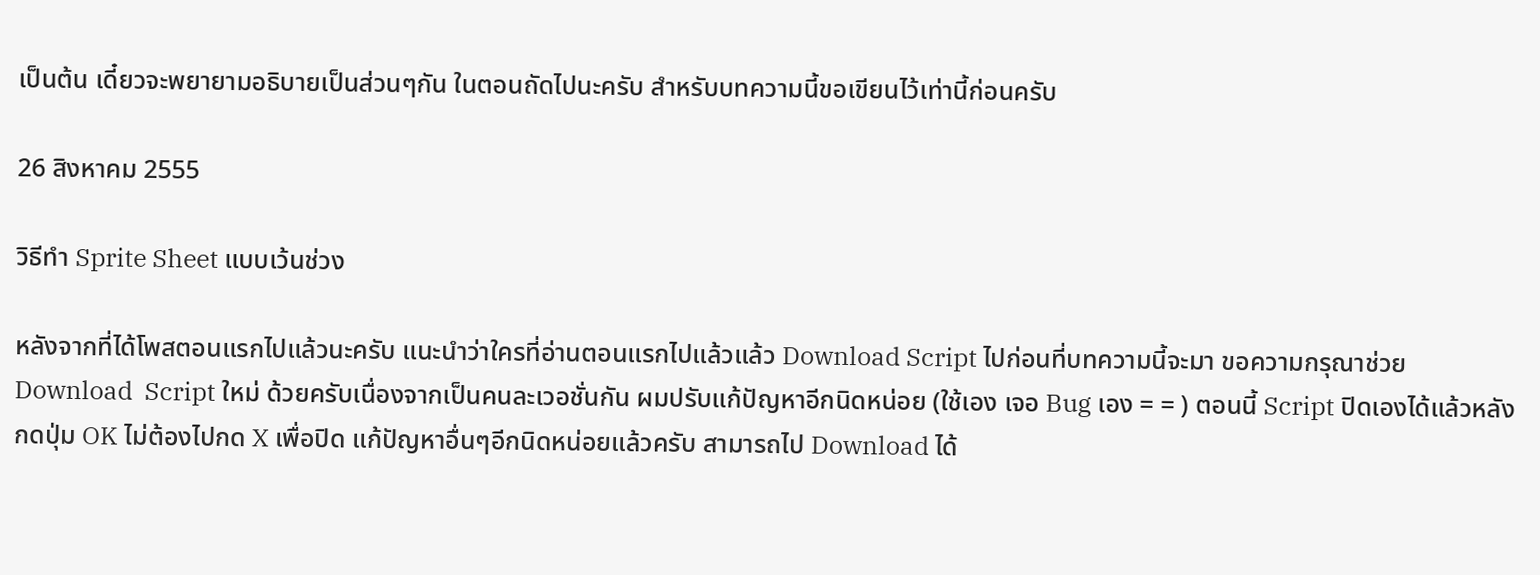เป็นต้น เดี๋ยวจะพยายามอธิบายเป็นส่วนๆกัน ในตอนถัดไปนะครับ สำหรับบทความนี้ขอเขียนไว้เท่านี้ก่อนครับ

26 สิงหาคม 2555

วิธีทำ Sprite Sheet แบบเว้นช่วง

หลังจากที่ได้โพสตอนแรกไปแล้วนะครับ แนะนำว่าใครที่อ่านตอนแรกไปแล้วแล้ว Download Script ไปก่อนที่บทความนี้จะมา ขอความกรุณาช่วย Download  Script ใหม่ ด้วยครับเนื่องจากเป็นคนละเวอชั่นกัน ผมปรับแก้ปัญหาอีกนิดหน่อย (ใช้เอง เจอ Bug เอง = = ) ตอนนี้ Script ปิดเองได้แล้วหลังกดปุ่ม OK ไม่ต้องไปกด X เพื่อปิด แก้ปัญหาอื่นๆอีกนิดหน่อยแล้วครับ สามารถไป Download ได้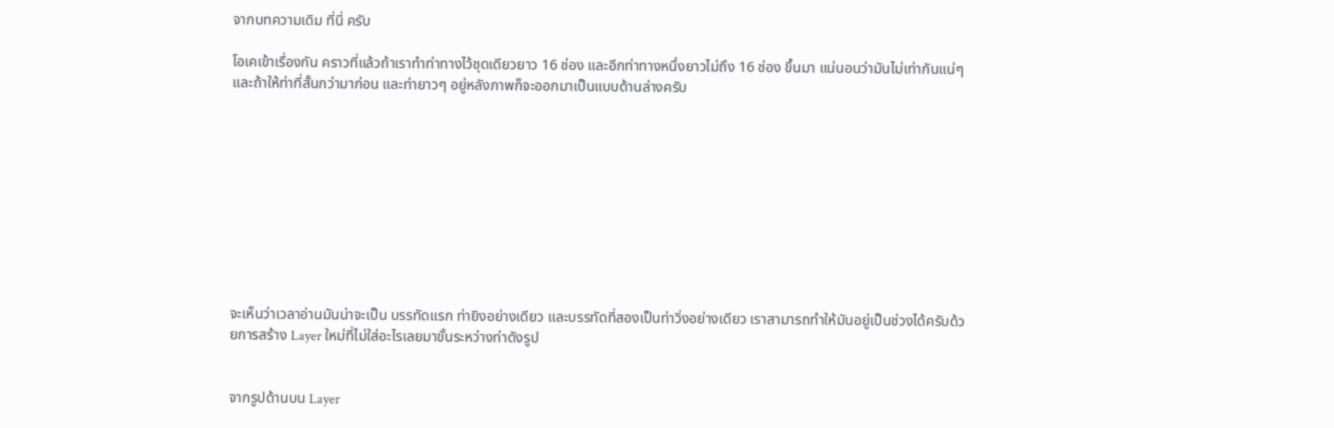จากบทความเดิม ที่นี่ ครับ

โอเคเข้าเรื่องกัน คราวที่แล้วถ้าเราทำท่าทางไว้ชุดเดียวยาว 16 ช่อง และอีกท่าทางหนึ่งยาวไม่ถึง 16 ช่อง ขึ้นมา แน่นอนว่ามันไม่เท่ากันแน่ๆ และถ้าให้ท่าที่สั้นกว่ามาก่อน และท่ายาวๆ อยู่หลังภาพก็จะออกมาเป็นแบบด้านล่างครับ










จะเห็นว่าเวลาอ่านมันน่าจะเป็น บรรทัดแรก ท่ายิงอย่างเดียว และบรรทัดที่สองเป็นท่าวิ่งอย่างเดียว เราสามารถทำให้มันอยู่เป็นช่วงได้ครับด้วยการสร้าง Layer ใหม่ที่ไม่ใส่อะไรเลยมาขั้นระหว่างท่าดังรูป


จากรูปด้านบน Layer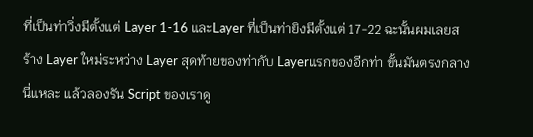ที่เป็นท่าวิ่งมีตั้งแต่ Layer 1-16 และLayer ที่เป็นท่ายิงมีตั้งแต่ 17-22 ฉะนั้นผมเลยสร้าง Layer ใหม่ระหว่าง Layer สุดท้ายของท่ากับ Layerแรกของอีกท่า ขั้นมันตรงกลางนี่แหละ แล้วลองรัน Script ของเราดู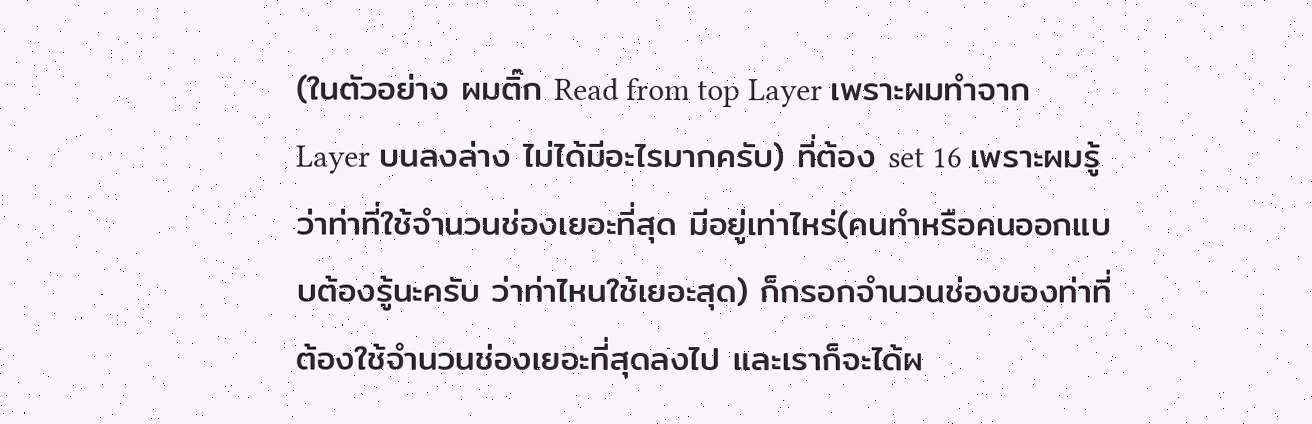(ในตัวอย่าง ผมติ๊ก Read from top Layer เพราะผมทำจาก Layer บนลงล่าง ไม่ได้มีอะไรมากครับ) ที่ต้อง set 16 เพราะผมรู้ว่าท่าที่ใช้จำนวนช่องเยอะที่สุด มีอยู่เท่าไหร่(คนทำหรือคนออกแบบต้องรู้นะครับ ว่าท่าไหนใช้เยอะสุด) ก็กรอกจำนวนช่องของท่าที่ต้องใช้จำนวนช่องเยอะที่สุดลงไป และเราก็จะได้ผ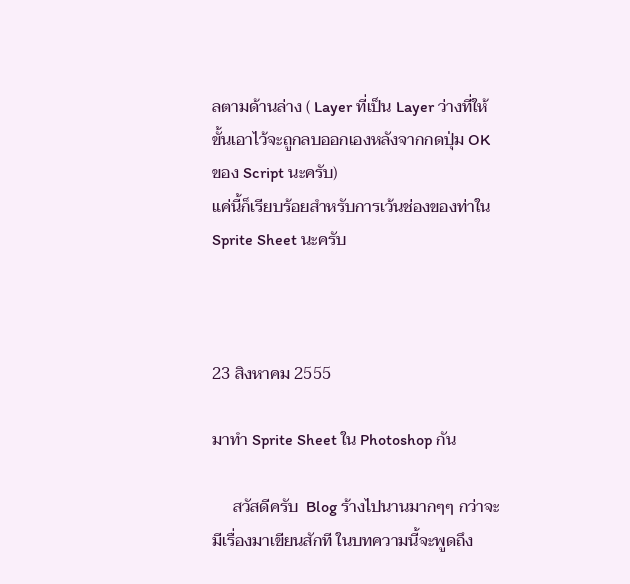ลตามด้านล่าง ( Layer ที่เป็น Layer ว่างที่ให้ขั้นเอาไว้จะถูกลบออกเองหลังจากกดปุ่ม OK ของ Script นะครับ)
แค่นี้ก็เรียบร้อยสำหรับการเว้นช่องของท่าใน Sprite Sheet นะครับ



23 สิงหาคม 2555

มาทำ Sprite Sheet ใน Photoshop กัน

     สวัสดีครับ  Blog ร้างไปนานมากๆๆ กว่าจะมีเรื่องมาเขียนสักที ในบทความนี้จะพูดถึง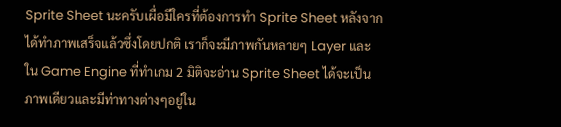Sprite Sheet นะครับเผื่อมีใครที่ต้องการทำ Sprite Sheet หลังจากได้ทำภาพเสร็จแล้วซึ่งโดยปกติ เราก็จะมีภาพกันหลายๆ Layer และใน Game Engine ที่ทำเกม 2 มิติจะอ่าน Sprite Sheet ได้จะเป็นภาพเดียวและมีท่าทางต่างๆอยู่ใน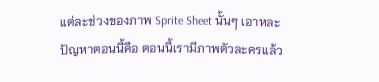แต่ละช่วงของภาพ Sprite Sheet นั้นๆ เอาหละปัญหาตอนนี้คือ ตอนนี้เรามีภาพตัวละครแล้ว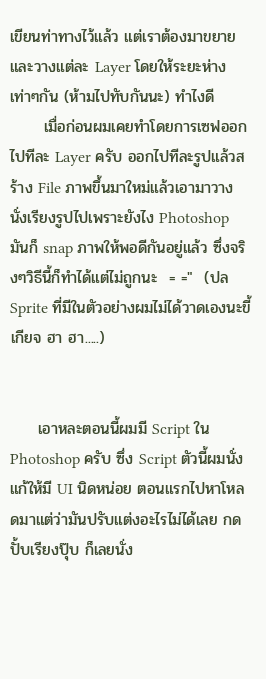เขียนท่าทางไว้แล้ว แต่เราต้องมาขยายและวางแต่ละ Layer โดยให้ระยะห่างเท่าๆกัน (ห้ามไปทับกันนะ) ทำไงดี
      เมื่อก่อนผมเคยทำโดยการเซฟออกไปทีละ Layer ครับ ออกไปทีละรูปแล้วสร้าง File ภาพขึ้นมาใหม่แล้วเอามาวาง นั่งเรียงรูปไปเพราะยังไง Photoshop มันก็ snap ภาพให้พอดีกันอยู่แล้ว ซึ่งจริงๆวิธีนี้ก็ทำได้แต่ไม่ถูกนะ  = ="  (ปล  Sprite ที่มีในตัวอย่างผมไม่ได้วาดเองนะขี้เกียจ ฮา ฮา.....)


     เอาหละตอนนี้ผมมี Script ใน Photoshop ครับ ซึ่ง Script ตัวนี้ผมนั่งแก้ให้มี UI นิดหน่อย ตอนแรกไปหาโหลดมาแต่ว่ามันปรับแต่งอะไรไม่ได้เลย กดปั้บเรียงปุ๊บ ก็เลยนั่ง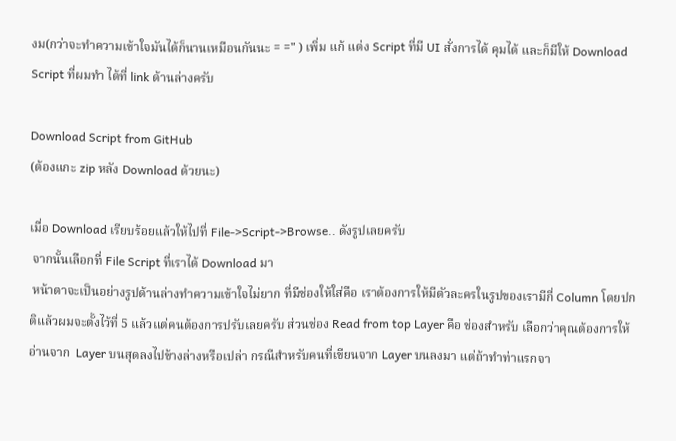งม(กว่าจะทำความเข้าใจมันได้ก็นานเหมือนกันนะ = =" ) เพิ่ม แก้ แต่ง Script ที่มี UI สั่งการได้ คุมได้ และก็มีให้ Download  Script ที่ผมทำ ได้ที่ link ด้านล่างครับ

Download Script from GitHub
(ต้องแกะ zip หลัง Download ด้วยนะ)

เมื่อ Download เรียบร้อยแล้วให้ไปที่ File->Script->Browse.. ดังรูปเลยครับ
 จากนั้นเลือกที่ File Script ที่เราได้ Download มา
 หน้าตาจะเป็นอย่างรูปด้านล่างทำความเข้าใจไม่ยาก ที่มีช่องให้ใส่คือ เราต้องการให้มีตัวละครในรูปของเรามีกี่ Column โดยปกติแล้วผมจะตั้งไว้ที่ 5 แล้วแต่คนต้องการปรับเลยครับ ส่วนช่อง Read from top Layer คือ ช่องสำหรับ เลือกว่าคุณต้องการให้อ่านจาก  Layer บนสุดลงไปข้างล่างหรือเปล่า กรณีสำหรับคนที่เขียนจาก Layer บนลงมา แต่ถ้าทำท่าแรกจา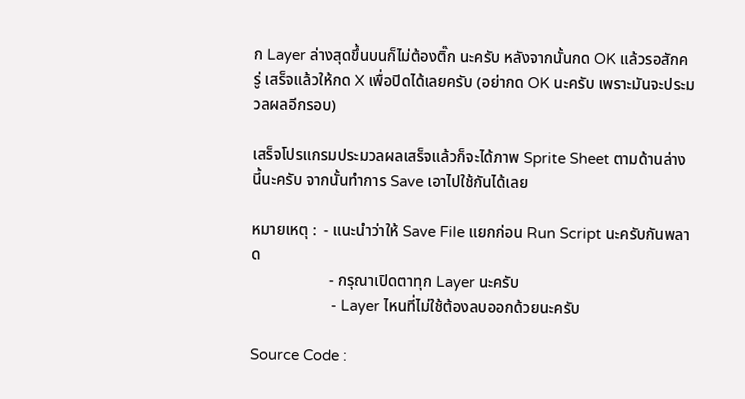ก Layer ล่างสุดขึ้นบนก็ไม่ต้องติ๊ก นะครับ หลังจากนั้นกด OK แล้วรอสักครู่ เสร็จแล้วให้กด X เพื่อปิดได้เลยครับ (อย่ากด OK นะครับ เพราะมันจะประมวลผลอีกรอบ)

เสร็จโปรแกรมประมวลผลเสร็จแล้วก็จะได้ภาพ Sprite Sheet ตามด้านล่างนี้นะครับ จากนั้นทำการ Save เอาไปใช้กันได้เลย

หมายเหตุ :  - แนะนำว่าให้ Save File แยกก่อน Run Script นะครับกันพลาด
                    - กรุณาเปิดตาทุก Layer นะครับ
                    - Layer ไหนที่ไม่ใช้ต้องลบออกด้วยนะครับ

Source Code :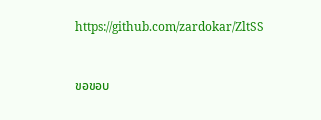https://github.com/zardokar/ZltSS


ขอขอบ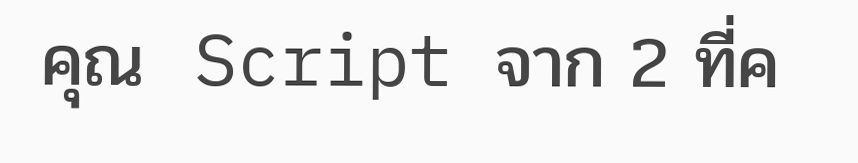คุณ  Script จาก 2 ที่ค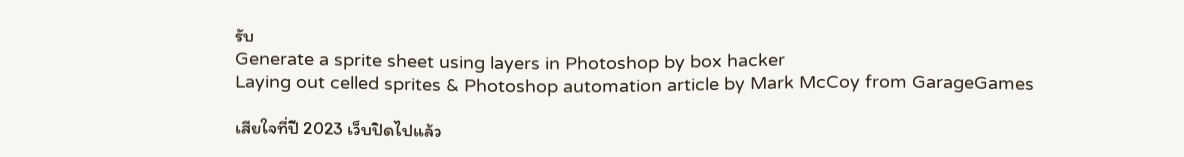รับ
Generate a sprite sheet using layers in Photoshop by box hacker
Laying out celled sprites & Photoshop automation article by Mark McCoy from GarageGames

เสียใจที่ปี 2023 เว็บปิดไปแล้ว